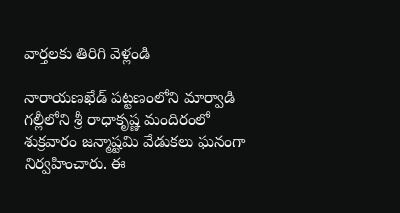వార్తలకు తిరిగి వెళ్లండి

నారాయణఖేడ్ పట్టణంలోని మార్వాడి గల్లీలోని శ్రీ రాధాకృష్ణ మందిరంలో శుక్రవారం జన్మాష్టమి వేడుకలు ఘనంగా నిర్వహించారు. ఈ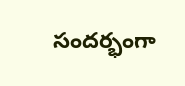సందర్భంగా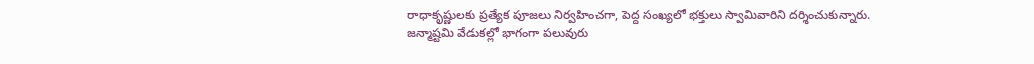రాధాకృష్ణులకు ప్రత్యేక పూజలు నిర్వహించగా, పెద్ద సంఖ్యలో భక్తులు స్వామివారిని దర్శించుకున్నారు.
జన్మాష్టమి వేడుకల్లో భాగంగా పలువురు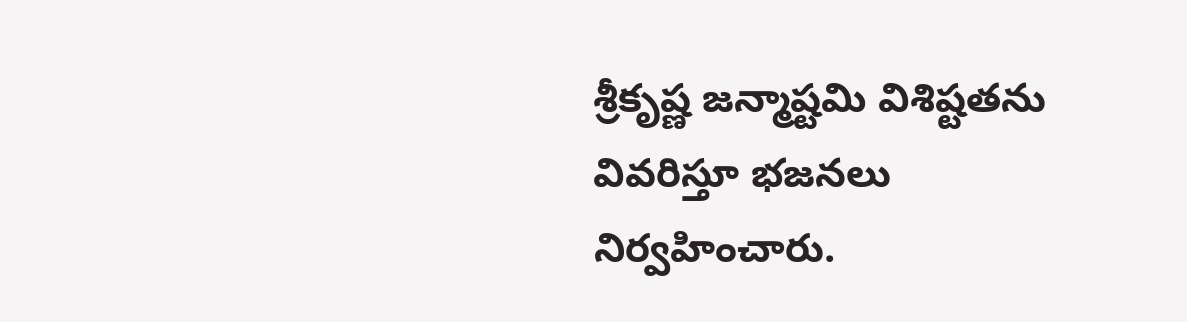శ్రీకృష్ణ జన్మాష్టమి విశిష్టతను వివరిస్తూ భజనలు నిర్వహించారు.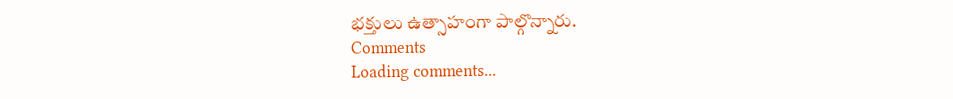భక్తులు ఉత్సాహంగా పాల్గొన్నారు.
Comments
Loading comments...